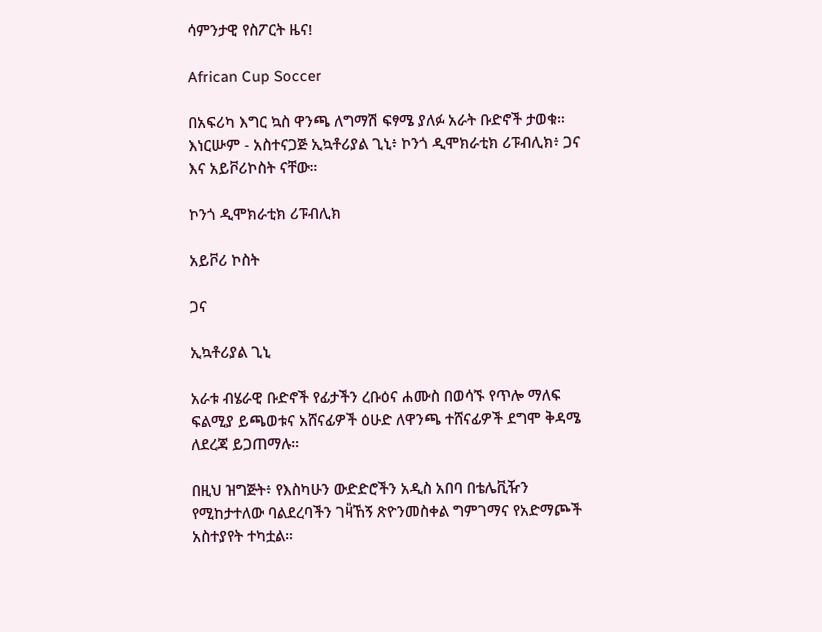ሳምንታዊ የስፖርት ዜና!

African Cup Soccer

በአፍሪካ እግር ኳስ ዋንጫ ለግማሽ ፍፃሜ ያለፉ አራት ቡድኖች ታወቁ። እነርሡም - አስተናጋጅ ኢኳቶሪያል ጊኒ፥ ኮንጎ ዲሞክራቲክ ሪፑብሊክ፥ ጋና እና አይቮሪኮስት ናቸው።

ኮንጎ ዲሞክራቲክ ሪፑብሊክ

አይቮሪ ኮስት

ጋና

ኢኳቶሪያል ጊኒ

አራቱ ብሄራዊ ቡድኖች የፊታችን ረቡዕና ሐሙስ በወሳኙ የጥሎ ማለፍ ፍልሚያ ይጫወቱና አሸናፊዎች ዕሁድ ለዋንጫ ተሸናፊዎች ደግሞ ቅዳሜ ለደረጃ ይጋጠማሉ።

በዚህ ዝግጅት፥ የእስካሁን ውድድሮችን አዲስ አበባ በቴሌቪዥን የሚከታተለው ባልደረባችን ገዛ̎ኸኝ ጽዮንመስቀል ግምገማና የአድማጮች አስተያየት ተካቷል።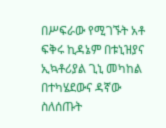በሥፍራው የሚገኙት አቶ ፍቅሩ ኪዳኔም በቱኒዝያና ኢኳቶሪያል ጊኒ መካከል በተካሄደውና ዳኛው ስለሰጡት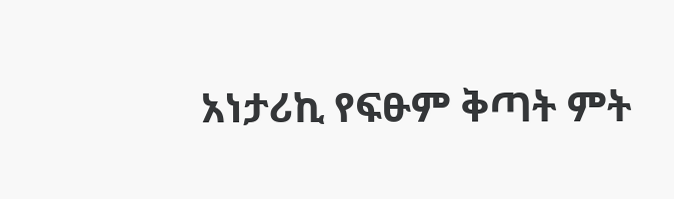አነታሪኪ የፍፁም ቅጣት ምት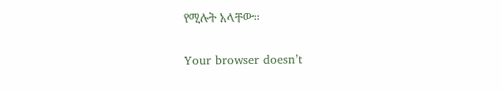የሚሉት አላቸው።

Your browser doesn’t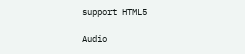support HTML5

Audio